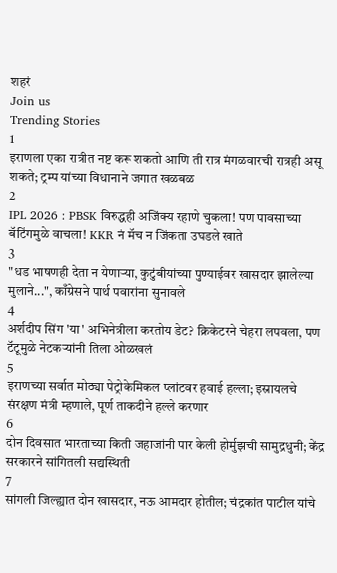शहरं
Join us
Trending Stories
1
इराणला एका रात्रीत नष्ट करू शकतो आणि ती रात्र मंगळवारची रात्रही असू शकते; ट्रम्प यांच्या विधानाने जगात खळबळ
2
IPL 2026 : PBSK विरुद्धही अजिंक्य रहाणे चुकला! पण पावसाच्या बॅटिंगमुळे वाचला! KKR नं मॅच न जिंकता उघडले खाते
3
"धड भाषणही देता न येणाऱ्या, कुटुंबीयांच्या पुण्याईवर खासदार झालेल्या मुलाने...", काँग्रेसने पार्थ पवारांना सुनावले
4
अर्शदीप सिंग 'या' अभिनेत्रीला करतोय डेट? क्रिकेटरने चेहरा लपवला, पण टॅटूमुळे नेटकऱ्यांनी तिला ओळखलं
5
इराणच्या सर्वात मोठ्या पेट्रोकेमिकल प्लांटवर हवाई हल्ला; इस्रायलचे संरक्षण मंत्री म्हणाले, पूर्ण ताकदीने हल्ले करणार
6
दोन दिवसात भारताच्या किती जहाजांनी पार केली होर्मुझची सामुद्रधुनी; केंद्र सरकारने सांगितली सद्यस्थिती
7
सांगली जिल्ह्यात दोन खासदार, नऊ आमदार होतील; चंद्रकांत पाटील यांचे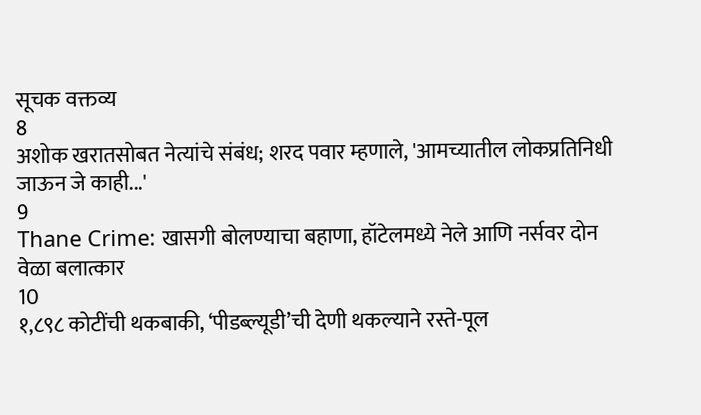सूचक वक्तव्य
8
अशोक खरातसोबत नेत्यांचे संबंध; शरद पवार म्हणाले, 'आमच्यातील लोकप्रतिनिधी जाऊन जे काही...'
9
Thane Crime: खासगी बोलण्याचा बहाणा, हॉटेलमध्ये नेले आणि नर्सवर दोन वेळा बलात्कार
10
१,८९८ कोटींची थकबाकी, ‘पीडब्ल्यूडी’ची देणी थकल्याने रस्ते-पूल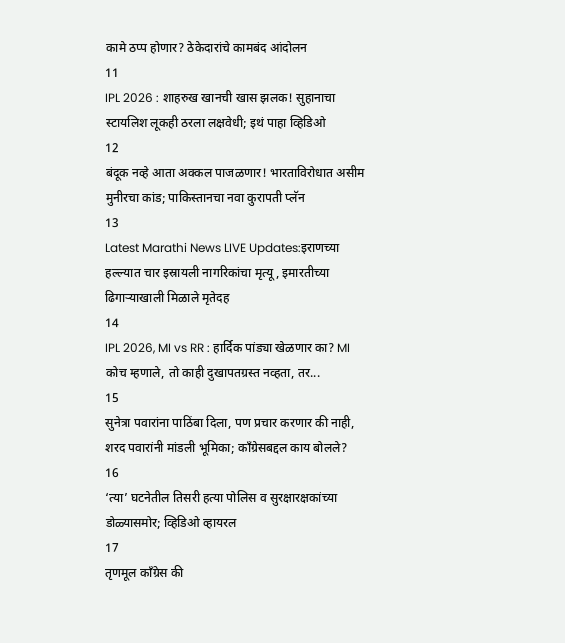कामे ठप्प होणार? ठेकेदारांचे कामबंद आंदोलन
11
IPL 2026 : शाहरुख खानची खास झलक! सुहानाचा स्टायलिश लूकही ठरला लक्षवेधी; इथं पाहा व्हिडिओ
12
बंदूक नव्हे आता अक्कल पाजळणार! भारताविरोधात असीम मुनीरचा कांड; पाकिस्तानचा नवा कुरापती प्लॅन
13
Latest Marathi News LIVE Updates:इराणच्या हल्ल्यात चार इस्रायली नागरिकांचा मृत्यू, इमारतीच्या ढिगाऱ्याखाली मिळाले मृतेदह
14
IPL 2026, MI vs RR : हार्दिक पांड्या खेळणार का? MI कोच म्हणाले, तो काही दुखापतग्रस्त नव्हता, तर...
15
सुनेत्रा पवारांना पाठिंबा दिला, पण प्रचार करणार की नाही, शरद पवारांनी मांडली भूमिका; काँग्रेसबद्दल काय बोलले?
16
‘त्या’ घटनेतील तिसरी हत्या पोलिस व सुरक्षारक्षकांच्या डोळ्यासमोर; व्हिडिओ व्हायरल
17
तृणमूल काँग्रेस की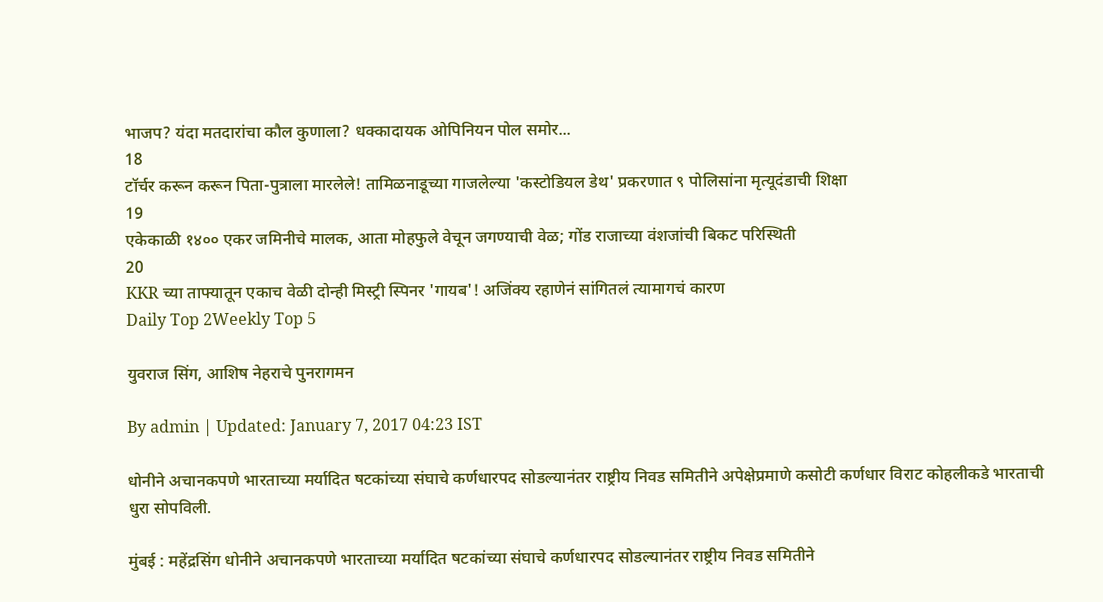भाजप? यंदा मतदारांचा कौल कुणाला? धक्कादायक ओपिनियन पोल समोर...
18
टॉर्चर करून करून पिता-पुत्राला मारलेले! तामिळनाडूच्या गाजलेल्या 'कस्टोडियल डेथ' प्रकरणात ९ पोलिसांना मृत्यूदंडाची शिक्षा
19
एकेकाळी १४०० एकर जमिनीचे मालक, आता मोहफुले वेचून जगण्याची वेळ; गोंड राजाच्या वंशजांची बिकट परिस्थिती
20
KKR च्या ताफ्यातून एकाच वेळी दोन्ही मिस्ट्री स्पिनर 'गायब'! अजिंक्य रहाणेनं सांगितलं त्यामागचं कारण
Daily Top 2Weekly Top 5

युवराज सिंग, आशिष नेहराचे पुनरागमन

By admin | Updated: January 7, 2017 04:23 IST

धोनीने अचानकपणे भारताच्या मर्यादित षटकांच्या संघाचे कर्णधारपद सोडल्यानंतर राष्ट्रीय निवड समितीने अपेक्षेप्रमाणे कसोटी कर्णधार विराट कोहलीकडे भारताची धुरा सोपविली.

मुंबई : महेंद्रसिंग धोनीने अचानकपणे भारताच्या मर्यादित षटकांच्या संघाचे कर्णधारपद सोडल्यानंतर राष्ट्रीय निवड समितीने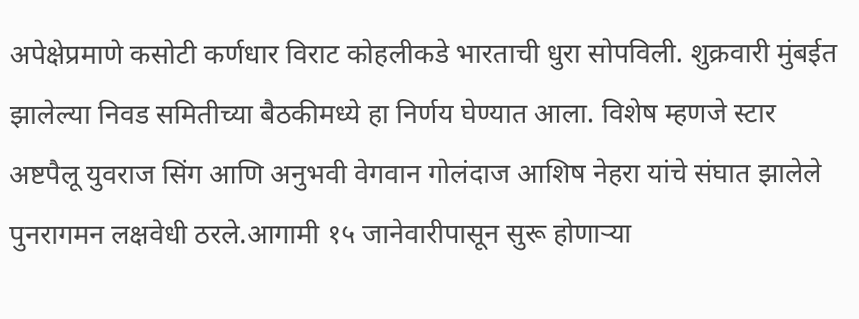अपेक्षेप्रमाणे कसोटी कर्णधार विराट कोहलीकडे भारताची धुरा सोपविली. शुक्रवारी मुंबईत झालेल्या निवड समितीच्या बैठकीमध्ये हा निर्णय घेण्यात आला. विशेष म्हणजे स्टार अष्टपैलू युवराज सिंग आणि अनुभवी वेगवान गोलंदाज आशिष नेहरा यांचे संघात झालेले पुनरागमन लक्षवेधी ठरले.आगामी १५ जानेवारीपासून सुरू होणाऱ्या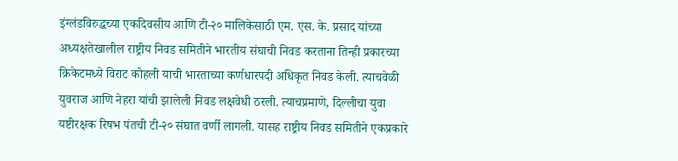इंग्लंडविरुद्धच्या एकदिवसीय आणि टी-२० मालिकेसाठी एम. एस. के. प्रसाद यांच्या अध्यक्षतेखालील राष्ट्रीय निवड समितीने भारतीय संघाची निवड करताना तिन्ही प्रकारच्या क्रिकेटमध्ये विराट कोहली याची भारताच्या कर्णधारपदी अधिकृत निवड केली. त्याचवेळी युवराज आणि नेहरा यांची झालेली निवड लक्षवेधी ठरली. त्याचप्रमाणे, दिल्लीचा युवा यष्टीरक्षक रिषभ पंतची टी-२० संघात वर्णी लागली. यासह राष्ट्रीय निवड समितीने एकप्रकारे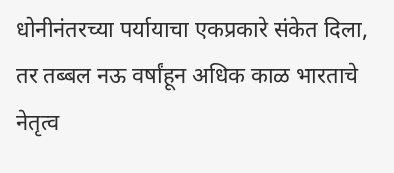धोनीनंतरच्या पर्यायाचा एकप्रकारे संकेत दिला, तर तब्बल नऊ वर्षांहून अधिक काळ भारताचे नेतृत्व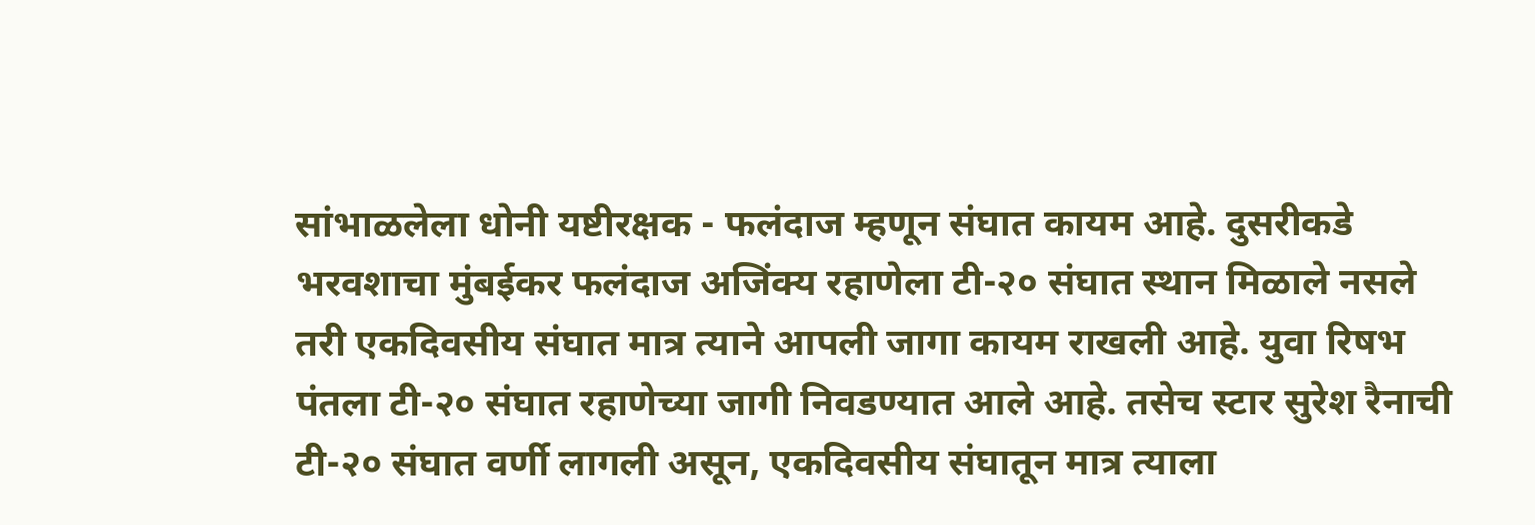सांभाळलेला धोनी यष्टीरक्षक - फलंदाज म्हणून संघात कायम आहे. दुसरीकडे भरवशाचा मुंबईकर फलंदाज अजिंक्य रहाणेला टी-२० संघात स्थान मिळाले नसले तरी एकदिवसीय संघात मात्र त्याने आपली जागा कायम राखली आहे. युवा रिषभ पंतला टी-२० संघात रहाणेच्या जागी निवडण्यात आले आहे. तसेच स्टार सुरेश रैनाची टी-२० संघात वर्णी लागली असून, एकदिवसीय संघातून मात्र त्याला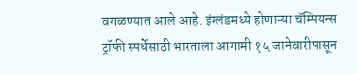वगळण्यात आले आहे. इंग्लंडमध्ये होणाऱ्या चॅम्पियन्स ट्रॉफी स्पर्धेसाठी भारताला आगामी १५ जानेवारीपासून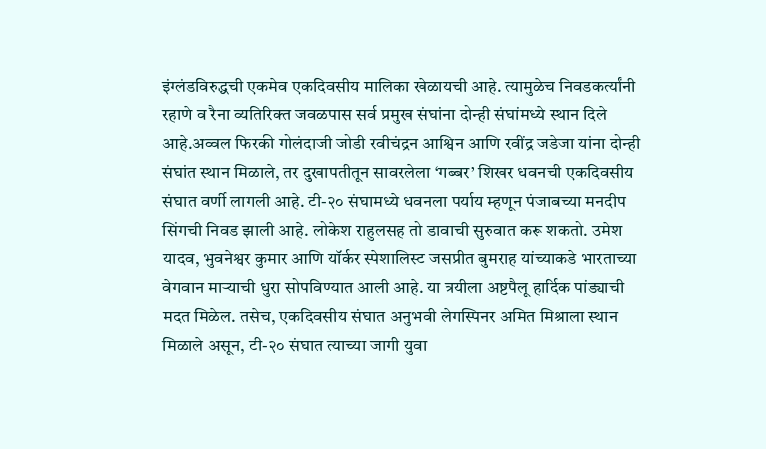इंग्लंडविरुद्धची एकमेव एकदिवसीय मालिका खेळायची आहे. त्यामुळेच निवडकर्त्यांनी रहाणे व रैना व्यतिरिक्त जवळपास सर्व प्रमुख संघांना दोन्ही संघांमध्ये स्थान दिले आहे.अव्वल फिरकी गोलंदाजी जोडी रवीचंद्रन आश्विन आणि रवींद्र जडेजा यांना दोन्ही संघांत स्थान मिळाले, तर दुखापतीतून सावरलेला ‘गब्बर’ शिखर धवनची एकदिवसीय संघात वर्णी लागली आहे. टी-२० संघामध्ये धवनला पर्याय म्हणून पंजाबच्या मनदीप सिंगची निवड झाली आहे. लोकेश राहुलसह तो डावाची सुरुवात करू शकतो. उमेश यादव, भुवनेश्वर कुमार आणि यॉर्कर स्पेशालिस्ट जसप्रीत बुमराह यांच्याकडे भारताच्या वेगवान माऱ्याची धुरा सोपविण्यात आली आहे. या त्रयीला अष्टपैलू हार्दिक पांड्याची मदत मिळेल. तसेच, एकदिवसीय संघात अनुभवी लेगस्पिनर अमित मिश्राला स्थान मिळाले असून, टी-२० संघात त्याच्या जागी युवा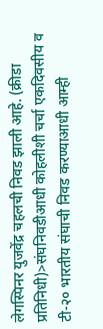लेगस्पिनर युजवेंद्र चहलची निवड झाली आहे. (क्रीडा प्रतिनिधी)>संघनिवडीआधी कोहलीशी चर्चा एकदिवसीय व टी-२० भारतीय संघाची निवड करण्याआधी आम्ही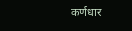कर्णधार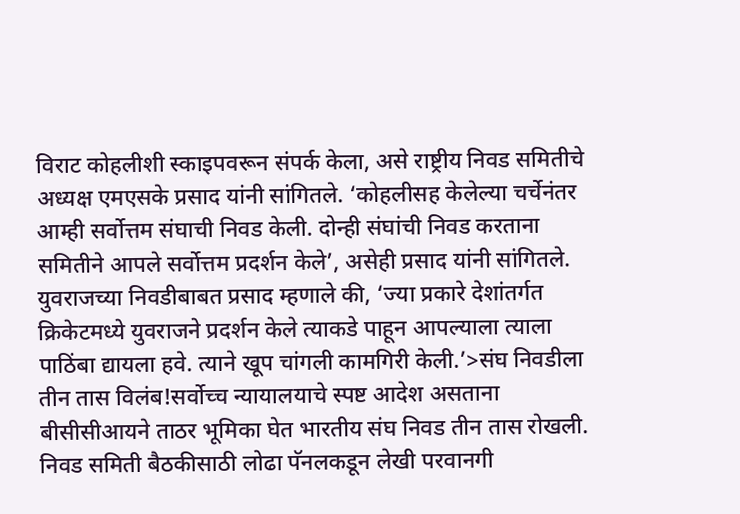विराट कोहलीशी स्काइपवरून संपर्क केला, असे राष्ट्रीय निवड समितीचे अध्यक्ष एमएसके प्रसाद यांनी सांगितले. ‘कोहलीसह केलेल्या चर्चेनंतर आम्ही सर्वोत्तम संघाची निवड केली. दोन्ही संघांची निवड करताना समितीने आपले सर्वोत्तम प्रदर्शन केले’, असेही प्रसाद यांनी सांगितले. युवराजच्या निवडीबाबत प्रसाद म्हणाले की, ‘ज्या प्रकारे देशांतर्गत क्रिकेटमध्ये युवराजने प्रदर्शन केले त्याकडे पाहून आपल्याला त्याला पाठिंबा द्यायला हवे. त्याने खूप चांगली कामगिरी केली.’>संघ निवडीला तीन तास विलंब!सर्वोच्च न्यायालयाचे स्पष्ट आदेश असताना बीसीसीआयने ताठर भूमिका घेत भारतीय संघ निवड तीन तास रोखली. निवड समिती बैठकीसाठी लोढा पॅनलकडून लेखी परवानगी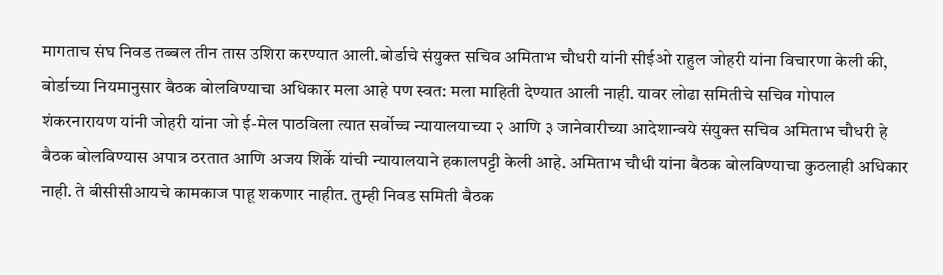मागताच संघ निवड तब्बल तीन तास उशिरा करण्यात आली.बोर्डाचे संयुक्त सचिव अमिताभ चौधरी यांनी सीईओ राहुल जोहरी यांना विचारणा केली की, बोर्डाच्या नियमानुसार बैठक बोलविण्याचा अधिकार मला आहे पण स्वत: मला माहिती देण्यात आली नाही. यावर लोढा समितीचे सचिव गोपाल शंकरनारायण यांनी जोहरी यांना जो ई-मेल पाठविला त्यात सर्वोच्च न्यायालयाच्या २ आणि ३ जानेवारीच्या आदेशान्वये संयुक्त सचिव अमिताभ चौधरी हे बैठक बोलविण्यास अपात्र ठरतात आणि अजय शिर्के यांची न्यायालयाने हकालपट्टी केली आहे. अमिताभ चौधी यांना बैठक बोलविण्याचा कुठलाही अधिकार नाही. ते बीसीसीआयचे कामकाज पाहू शकणार नाहीत. तुम्ही निवड समिती बैठक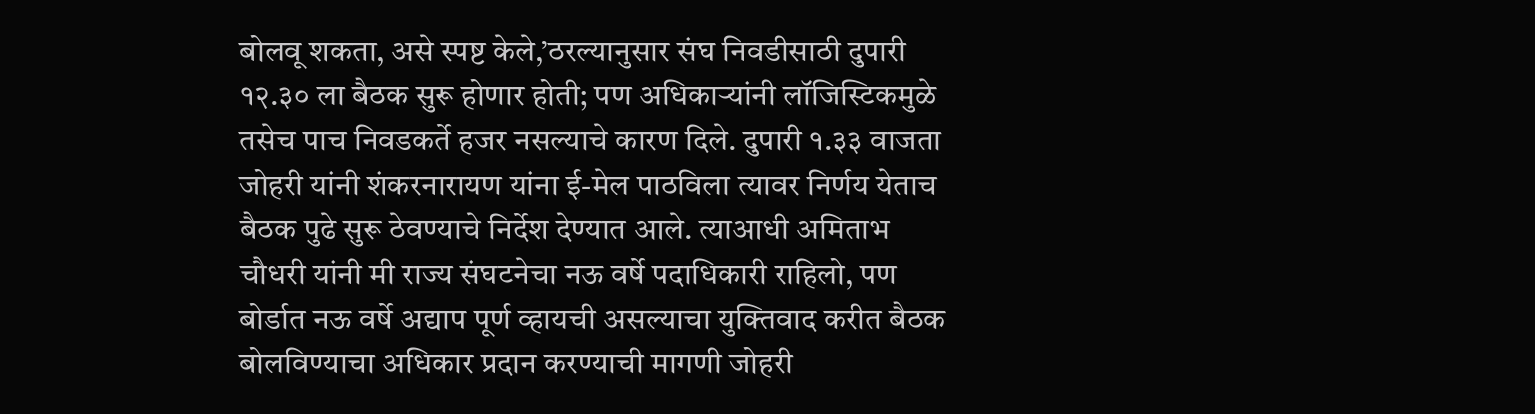बोलवू शकता, असे स्पष्ट केले,’ठरल्यानुसार संघ निवडीसाठी दुपारी १२.३० ला बैठक सुरू होणार होती; पण अधिकाऱ्यांनी लॉजिस्टिकमुळे तसेच पाच निवडकर्ते हजर नसल्याचे कारण दिले. दुपारी १.३३ वाजता जोहरी यांनी शंकरनारायण यांना ई-मेल पाठविला त्यावर निर्णय येताच बैठक पुढे सुरू ठेवण्याचे निर्देश देण्यात आले. त्याआधी अमिताभ चौधरी यांनी मी राज्य संघटनेचा नऊ वर्षे पदाधिकारी राहिलो, पण बोर्डात नऊ वर्षे अद्याप पूर्ण व्हायची असल्याचा युक्तिवाद करीत बैठक बोलविण्याचा अधिकार प्रदान करण्याची मागणी जोहरी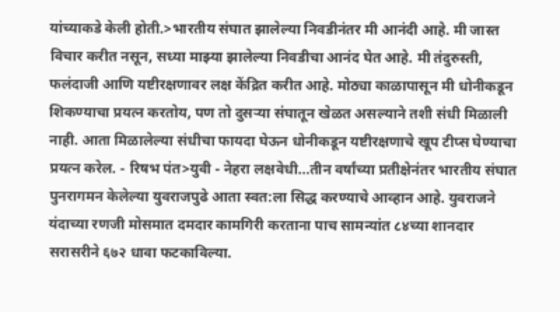यांच्याकडे केली होती.>भारतीय संघात झालेल्या निवडीनंतर मी आनंदी आहे. मी जास्त विचार करीत नसून, सध्या माझ्या झालेल्या निवडीचा आनंद घेत आहे. मी तंदुरुस्ती, फलंदाजी आणि यष्टीरक्षणावर लक्ष केंद्रित करीत आहे. मोठ्या काळापासून मी धोनीकडून शिकण्याचा प्रयत्न करतोय, पण तो दुसऱ्या संघातून खेळत असल्याने तशी संधी मिळाली नाही. आता मिळालेल्या संधीचा फायदा घेऊन धोनीकडून यष्टीरक्षणाचे खूप टीप्स घेण्याचा प्रयत्न करेल. - रिषभ पंत>युवी - नेहरा लक्षवेधी...तीन वर्षांच्या प्रतीक्षेनंतर भारतीय संघात पुनरागमन केलेल्या युवराजपुढे आता स्वत:ला सिद्ध करण्याचे आव्हान आहे. युवराजने यंदाच्या रणजी मोसमात दमदार कामगिरी करताना पाच सामन्यांत ८४च्या शानदार सरासरीने ६७२ धावा फटकाविल्या.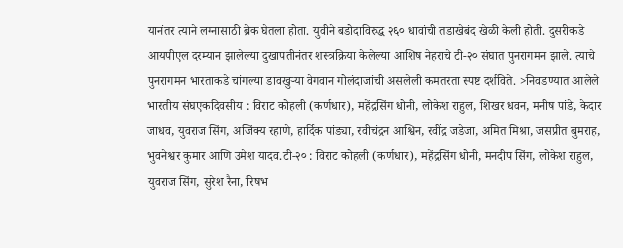यानंतर त्याने लग्नासाठी ब्रेक घेतला होता. युवीने बडोदाविरुद्ध २६० धावांची तडाखेबंद खेळी केली होती. दुसरीकडे आयपीएल दरम्यान झालेल्या दुखापतीनंतर शस्त्रक्रिया केलेल्या आशिष नेहराचे टी-२० संघात पुनरागमन झाले. त्याचे पुनरागमन भारताकडे चांगल्या डावखुऱ्या वेगवान गोलंदाजांची असलेली कमतरता स्पष्ट दर्शविते. >निवडण्यात आलेले भारतीय संघएकदिवसीय : विराट कोहली (कर्णधार), महेंद्रसिंग धोनी, लोकेश राहुल, शिखर धवन, मनीष पांडे, केदार जाधव, युवराज सिंग, अजिंक्य रहाणे, हार्दिक पांड्या, रवीचंद्रन आश्विन, रवींद्र जडेजा, अमित मिश्रा, जसप्रीत बुमराह, भुवनेश्वर कुमार आणि उमेश यादव.टी-२० : विराट कोहली (कर्णधार), महेंद्रसिंग धोनी, मनदीप सिंग, लोकेश राहुल, युवराज सिंग, सुरेश रैना, रिषभ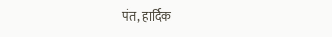पंत, हार्दिक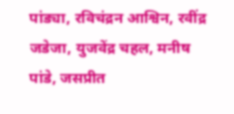पांड्या, रविचंद्रन आश्विन, रवींद्र जडेजा, युजवेंद्र चहल, मनीष पांडे, जसप्रीत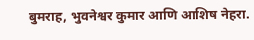बुमराह, भुवनेश्वर कुमार आणि आशिष नेहरा.